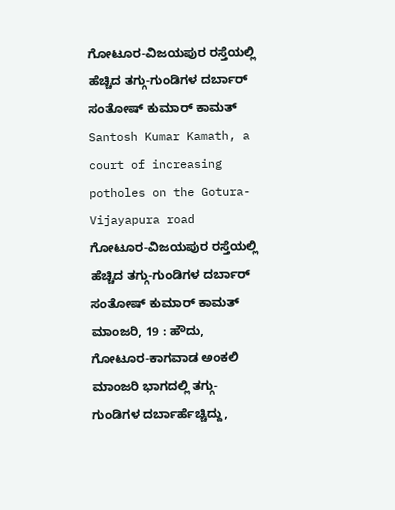ಗೋಟೂರ-ವಿಜಯಪುರ ರಸ್ತೆಯಲ್ಲಿ ಹೆಚ್ಚಿದ ತಗ್ಗು-ಗುಂಡಿಗಳ ದರ್ಬಾರ್ ಸಂತೋಷ್ ಕುಮಾರ್ ಕಾಮತ್
Santosh Kumar Kamath, a court of increasing potholes on the Gotura-Vijayapura road
ಗೋಟೂರ-ವಿಜಯಪುರ ರಸ್ತೆಯಲ್ಲಿ ಹೆಚ್ಚಿದ ತಗ್ಗು-ಗುಂಡಿಗಳ ದರ್ಬಾರ್ ಸಂತೋಷ್ ಕುಮಾರ್ ಕಾಮತ್
ಮಾಂಜರಿ, 19 : ಹೌದು, ಗೋಟೂರ-ಕಾಗವಾಡ ಅಂಕಲಿ ಮಾಂಜರಿ ಭಾಗದಲ್ಲಿ ತಗ್ಗು-ಗುಂಡಿಗಳ ದರ್ಬಾರ್ಹೆಚ್ಚಿದ್ದು,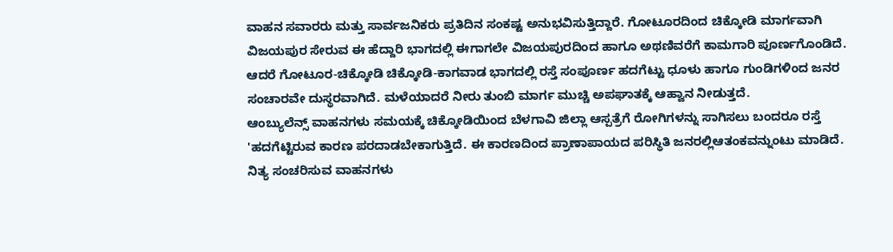ವಾಹನ ಸವಾರರು ಮತ್ತು ಸಾರ್ವಜನಿಕರು ಪ್ರತಿದಿನ ಸಂಕಷ್ಟ ಅನುಭವಿಸುತ್ತಿದ್ದಾರೆ. ಗೋಟೂರದಿಂದ ಚಿಕ್ಕೋಡಿ ಮಾರ್ಗವಾಗಿ ವಿಜಯಪುರ ಸೇರುವ ಈ ಹೆದ್ದಾರಿ ಭಾಗದಲ್ಲಿ ಈಗಾಗಲೇ ವಿಜಯಪುರದಿಂದ ಹಾಗೂ ಅಥಣಿವರೆಗೆ ಕಾಮಗಾರಿ ಪೂರ್ಣಗೊಂಡಿದೆ. ಆದರೆ ಗೋಟೂರ-ಚಿಕ್ಕೋಡಿ ಚಿಕ್ಕೋಡಿ-ಕಾಗವಾಡ ಭಾಗದಲ್ಲಿ ರಸ್ತೆ ಸಂಪೂರ್ಣ ಹದಗೆಟ್ಟು ಧೂಳು ಹಾಗೂ ಗುಂಡಿಗಳಿಂದ ಜನರ ಸಂಚಾರವೇ ದುಸ್ಥರವಾಗಿದೆ. ಮಳೆಯಾದರೆ ನೀರು ತುಂಬಿ ಮಾರ್ಗ ಮುಚ್ಚಿ ಅಪಘಾತಕ್ಕೆ ಆಹ್ವಾನ ನೀಡುತ್ತದೆ.
ಆಂಬ್ಯುಲೆನ್ಸ್ ವಾಹನಗಳು ಸಮಯಕ್ಕೆ ಚಿಕ್ಕೋಡಿಯಿಂದ ಬೆಳಗಾವಿ ಜಿಲ್ಲಾ ಆಸ್ಪತ್ರೆಗೆ ರೋಗಿಗಳನ್ನು ಸಾಗಿಸಲು ಬಂದರೂ ರಸ್ತೆ 'ಹದಗೆಟ್ಟಿರುವ ಕಾರಣ ಪರದಾಡಬೇಕಾಗುತ್ತಿದೆ. ಈ ಕಾರಣದಿಂದ ಪ್ರಾಣಾಪಾಯದ ಪರಿಸ್ಥಿತಿ ಜನರಲ್ಲಿಆತಂಕವನ್ನುಂಟು ಮಾಡಿದೆ. ನಿತ್ಯ ಸಂಚರಿಸುವ ವಾಹನಗಳು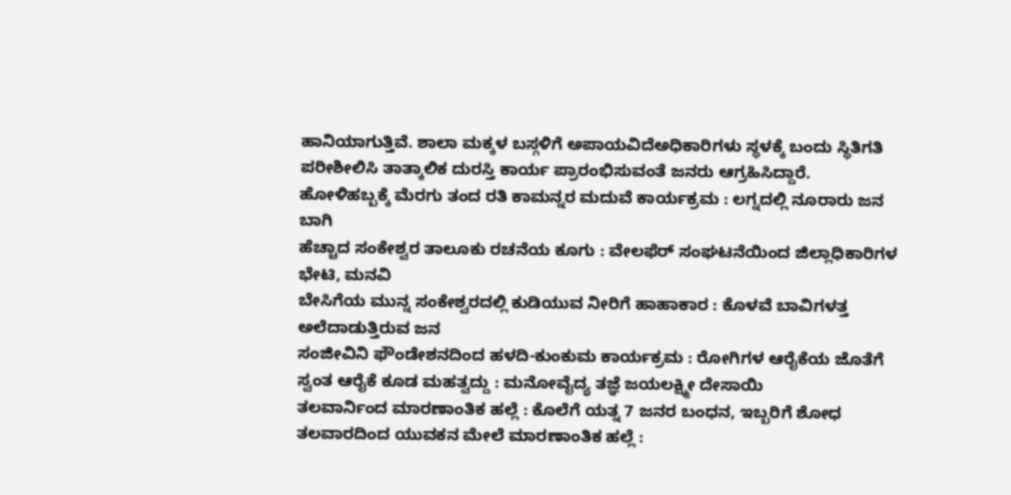ಹಾನಿಯಾಗುತ್ತಿವೆ. ಶಾಲಾ ಮಕ್ಕಳ ಬಸ್ಗಳಿಗೆ ಅಪಾಯವಿದೆಅಧಿಕಾರಿಗಳು ಸ್ಥಳಕ್ಕೆ ಬಂದು ಸ್ಥಿತಿಗತಿ ಪರೀಶೀಲಿಸಿ ತಾತ್ಕಾಲಿಕ ದುರಸ್ತಿ ಕಾರ್ಯ ಪ್ರಾರಂಭಿಸುವಂತೆ ಜನರು ಆಗ್ರಹಿಸಿದ್ದಾರೆ.
ಹೋಳಿಹಬ್ಬಕ್ಕೆ ಮೆರಗು ತಂದ ರತಿ ಕಾಮನ್ನರ ಮದುವೆ ಕಾರ್ಯಕ್ರಮ : ಲಗ್ನದಲ್ಲಿ ನೂರಾರು ಜನ ಬಾಗಿ
ಹೆಚ್ಚಾದ ಸಂಕೇಶ್ವರ ತಾಲೂಕು ರಚನೆಯ ಕೂಗು : ವೇಲಫೆರ್ ಸಂಘಟನೆಯಿಂದ ಜಿಲ್ಲಾಧಿಕಾರಿಗಳ ಭೇಟಿ, ಮನವಿ
ಬೇಸಿಗೆಯ ಮುನ್ನ ಸಂಕೇಶ್ವರದಲ್ಲಿ ಕುಡಿಯುವ ನೀರಿಗೆ ಹಾಹಾಕಾರ : ಕೊಳವೆ ಬಾವಿಗಳತ್ತ ಅಲೆದಾಡುತ್ತಿರುವ ಜನ
ಸಂಜೀವಿನಿ ಫೌಂಡೇಶನದಿಂದ ಹಳದಿ-ಕುಂಕುಮ ಕಾರ್ಯಕ್ರಮ : ರೋಗಿಗಳ ಆರೈಕೆಯ ಜೊತೆಗೆ ಸ್ವಂತ ಆರೈಕೆ ಕೂಡ ಮಹತ್ವದ್ದು : ಮನೋವೈದ್ಯ ತಜ್ಞೆ ಜಯಲಕ್ಷ್ಮೀ ದೇಸಾಯಿ
ತಲವಾರ್ನಿಂದ ಮಾರಣಾಂತಿಕ ಹಲ್ಲೆ : ಕೊಲೆಗೆ ಯತ್ನ 7 ಜನರ ಬಂಧನ, ಇಬ್ಬರಿಗೆ ಶೋಧ
ತಲವಾರದಿಂದ ಯುವಕನ ಮೇಲೆ ಮಾರಣಾಂತಿಕ ಹಲ್ಲೆ :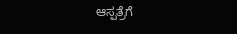ಆಸ್ಪತ್ರೆಗೆ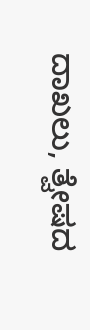ದಾಖಲು, ತ್ವೇಷದ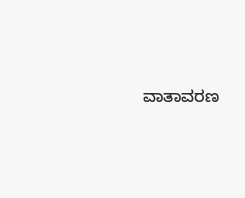ವಾತಾವರಣ